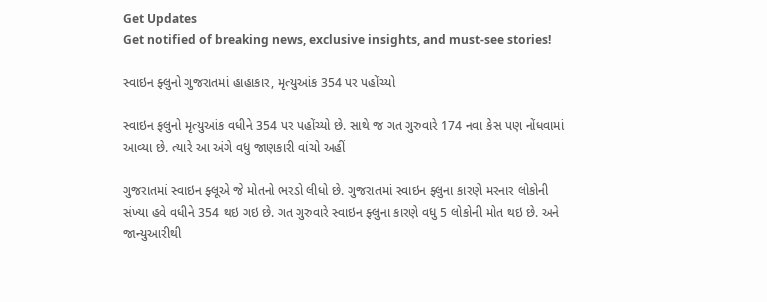Get Updates
Get notified of breaking news, exclusive insights, and must-see stories!

સ્વાઇન ફ્લુનો ગુજરાતમાં હાહાકાર, મૃત્યુઆંક 354 પર પહોંચ્યો

સ્વાઇન ફલુનો મૃત્યુઆંક વધીને 354 પર પહોંચ્યો છે. સાથે જ ગત ગુરુવારે 174 નવા કેસ પણ નોંધવામાં આવ્યા છે. ત્યારે આ અંગે વધુ જાણકારી વાંચો અહીં

ગુજરાતમાં સ્વાઇન ફ્લૂએ જે મોતનો ભરડો લીધો છે. ગુજરાતમાં સ્વાઇન ફ્લુના કારણે મરનાર લોકોની સંખ્યા હવે વધીને 354 થઇ ગઇ છે. ગત ગુરુવારે સ્વાઇન ફ્લુના કારણે વધુ 5 લોકોની મોત થઇ છે. અને જાન્યુઆરીથી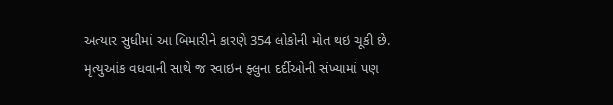અત્યાર સુધીમાં આ બિમારીને કારણે 354 લોકોની મોત થઇ ચૂકી છે. મૃત્યુઆંક વધવાની સાથે જ સ્વાઇન ફ્લુના દર્દીઓની સંખ્યામાં પણ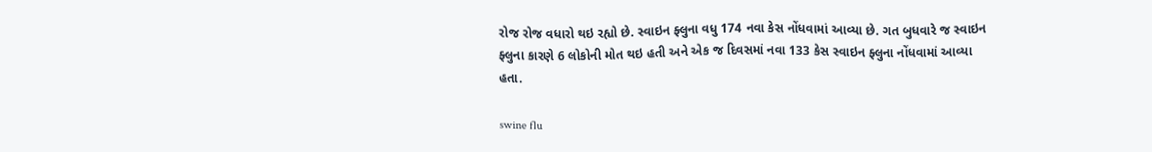રોજ રોજ વધારો થઇ રહ્યો છે. સ્વાઇન ફ્લુના વધુ 174 નવા કેસ નોંધવામાં આવ્યા છે. ગત બુધવારે જ સ્વાઇન ફ્લુના કારણે 6 લોકોની મોત થઇ હતી અને એક જ દિવસમાં નવા 133 કેસ સ્વાઇન ફ્લુના નોંધવામાં આવ્યા હતા.

swine flu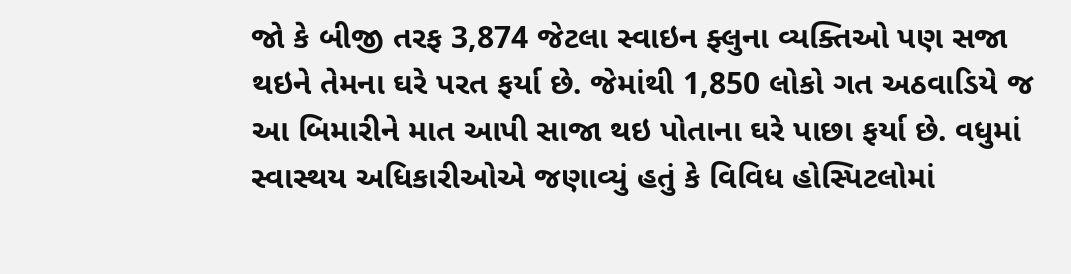જો કે બીજી તરફ 3,874 જેટલા સ્વાઇન ફ્લુના વ્યક્તિઓ પણ સજા થઇને તેમના ઘરે પરત ફર્યા છે. જેમાંથી 1,850 લોકો ગત અઠવાડિયે જ આ બિમારીને માત આપી સાજા થઇ પોતાના ઘરે પાછા ફર્યા છે. વધુમાં સ્વાસ્થય અધિકારીઓએ જણાવ્યું હતું કે વિવિધ હોસ્પિટલોમાં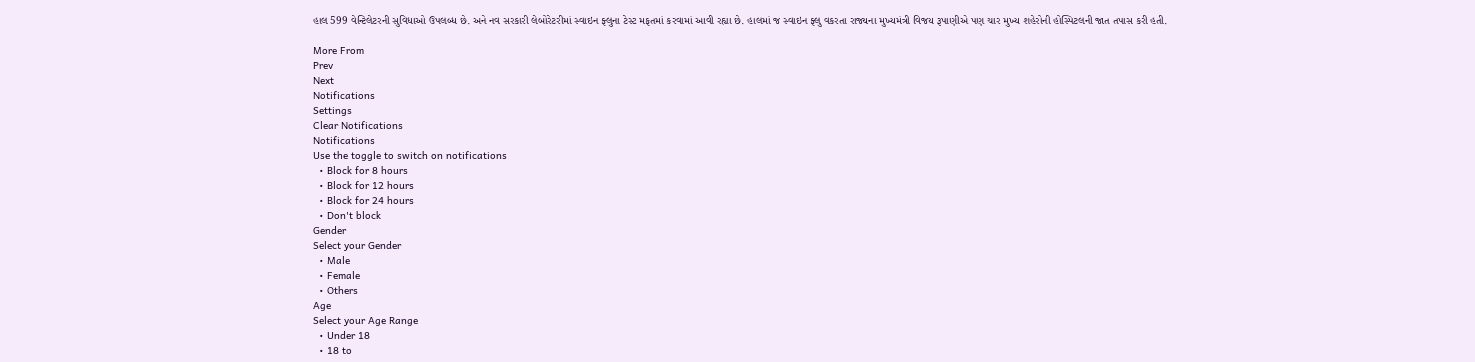હાલ 599 વેન્ટિલેટરની સુવિધાઓ ઉપલબ્ધ છે. અને નવ સરકારી લેબોરેટરીમાં સ્વાઇન ફ્લુના ટેસ્ટ મફતમાં કરવામાં આવી રહ્યા છે. હાલમાં જ સ્વાઇન ફ્લુ વકરતા રાજ્યના મુખ્યમંત્રી વિજય રૂપાણીએ પણ ચાર મુખ્ય શહેરોની હોસ્પિટલની જાત તપાસ કરી હતી.

More From
Prev
Next
Notifications
Settings
Clear Notifications
Notifications
Use the toggle to switch on notifications
  • Block for 8 hours
  • Block for 12 hours
  • Block for 24 hours
  • Don't block
Gender
Select your Gender
  • Male
  • Female
  • Others
Age
Select your Age Range
  • Under 18
  • 18 to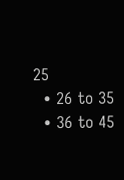25
  • 26 to 35
  • 36 to 45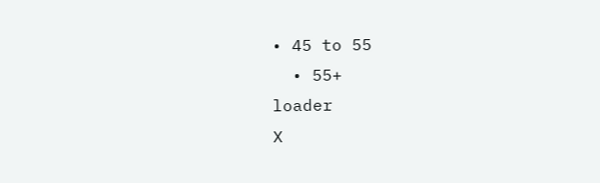• 45 to 55
  • 55+
loader
X